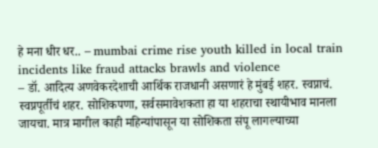हे मना धीर धर.. – mumbai crime rise youth killed in local train incidents like fraud attacks brawls and violence
– डॉ. आदित्य अणवेकरदेशाची आर्थिक राजधानी असणारं हे मुंबई शहर. स्वप्नाचं. स्वप्नपूर्तीचं शहर. सोशिकपणा, सर्वसमावेशकता हा या शहराचा स्थायीभाव मानला जायचा. मात्र मागील काही महिन्यांपासून या सोशिकता संपू लागल्याच्या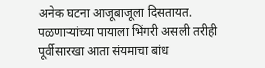अनेक घटना आजूबाजूला दिसतायत. पळणाऱ्यांच्या पायाला भिंगरी असली तरीही पूर्वीसारखा आता संयमाचा बांध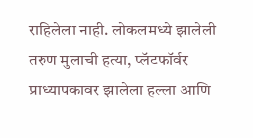राहिलेला नाही. लोकलमध्ये झालेली तरुण मुलाची हत्या, प्लॅटफॉर्वर प्राध्यापकावर झालेला हल्ला आणि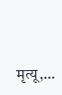मृत्यू,…